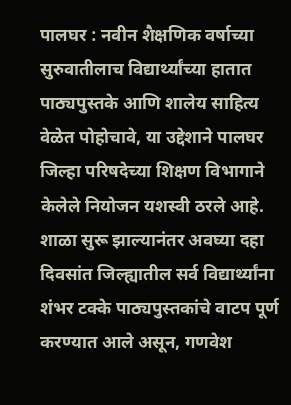पालघर : नवीन शैक्षणिक वर्षाच्या सुरुवातीलाच विद्यार्थ्यांच्या हातात पाठ्यपुस्तके आणि शालेय साहित्य वेळेत पोहोचावे, या उद्देशाने पालघर जिल्हा परिषदेच्या शिक्षण विभागाने केलेले नियोजन यशस्वी ठरले आहे. शाळा सुरू झाल्यानंतर अवघ्या दहा दिवसांत जिल्ह्यातील सर्व विद्यार्थ्यांना शंभर टक्के पाठ्यपुस्तकांचे वाटप पूर्ण करण्यात आले असून, गणवेश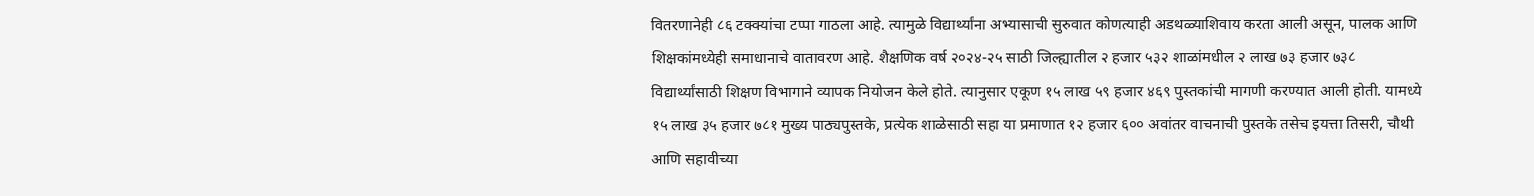वितरणानेही ८६ टक्क्यांचा टप्पा गाठला आहे. त्यामुळे विद्यार्थ्यांना अभ्यासाची सुरुवात कोणत्याही अडथळ्याशिवाय करता आली असून, पालक आणि शिक्षकांमध्येही समाधानाचे वातावरण आहे. शैक्षणिक वर्ष २०२४-२५ साठी जिल्ह्यातील २ हजार ५३२ शाळांमधील २ लाख ७३ हजार ७३८ विद्यार्थ्यांसाठी शिक्षण विभागाने व्यापक नियोजन केले होते. त्यानुसार एकूण १५ लाख ५९ हजार ४६९ पुस्तकांची मागणी करण्यात आली होती. यामध्ये १५ लाख ३५ हजार ७८१ मुख्य पाठ्यपुस्तके, प्रत्येक शाळेसाठी सहा या प्रमाणात १२ हजार ६०० अवांतर वाचनाची पुस्तके तसेच इयत्ता तिसरी, चौथी आणि सहावीच्या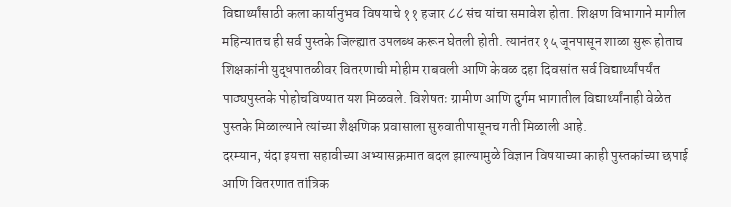विद्यार्थ्यांसाठी कला कार्यानुभव विषयाचे ११ हजार ८८ संच यांचा समावेश होता. शिक्षण विभागाने मागील महिन्यातच ही सर्व पुस्तके जिल्ह्यात उपलब्ध करून घेतली होती. त्यानंतर १५ जूनपासून शाळा सुरू होताच शिक्षकांनी युद्धपातळीवर वितरणाची मोहीम राबवली आणि केवळ दहा दिवसांत सर्व विद्यार्थ्यांपर्यंत पाठ्यपुस्तके पोहोचविण्यात यश मिळवले. विशेषतः ग्रामीण आणि दुर्गम भागातील विद्यार्थ्यांनाही वेळेत पुस्तके मिळाल्याने त्यांच्या शैक्षणिक प्रवासाला सुरुवातीपासूनच गती मिळाली आहे.
दरम्यान, यंदा इयत्ता सहावीच्या अभ्यासक्रमात बदल झाल्यामुळे विज्ञान विषयाच्या काही पुस्तकांच्या छपाई आणि वितरणात तांत्रिक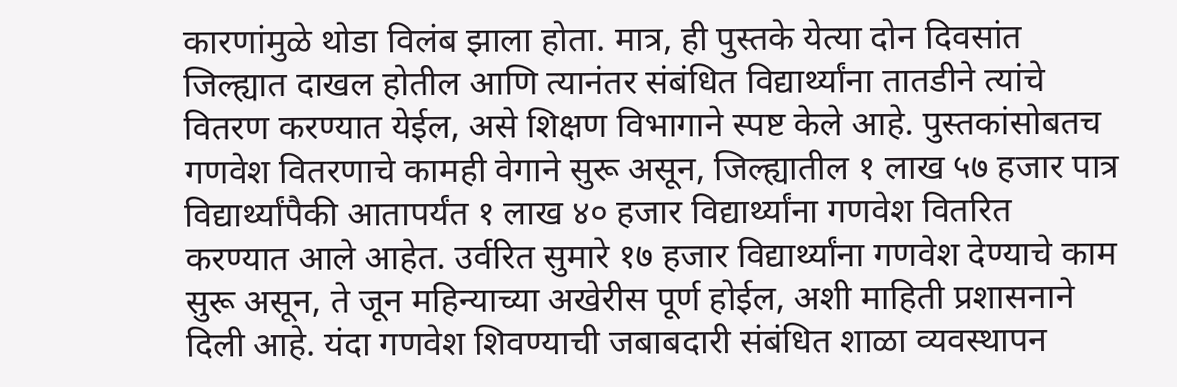कारणांमुळे थोडा विलंब झाला होता. मात्र, ही पुस्तके येत्या दोन दिवसांत जिल्ह्यात दाखल होतील आणि त्यानंतर संबंधित विद्यार्थ्यांना तातडीने त्यांचे वितरण करण्यात येईल, असे शिक्षण विभागाने स्पष्ट केले आहे. पुस्तकांसोबतच गणवेश वितरणाचे कामही वेगाने सुरू असून, जिल्ह्यातील १ लाख ५७ हजार पात्र विद्यार्थ्यांपैकी आतापर्यंत १ लाख ४० हजार विद्यार्थ्यांना गणवेश वितरित करण्यात आले आहेत. उर्वरित सुमारे १७ हजार विद्यार्थ्यांना गणवेश देण्याचे काम सुरू असून, ते जून महिन्याच्या अखेरीस पूर्ण होईल, अशी माहिती प्रशासनाने दिली आहे. यंदा गणवेश शिवण्याची जबाबदारी संबंधित शाळा व्यवस्थापन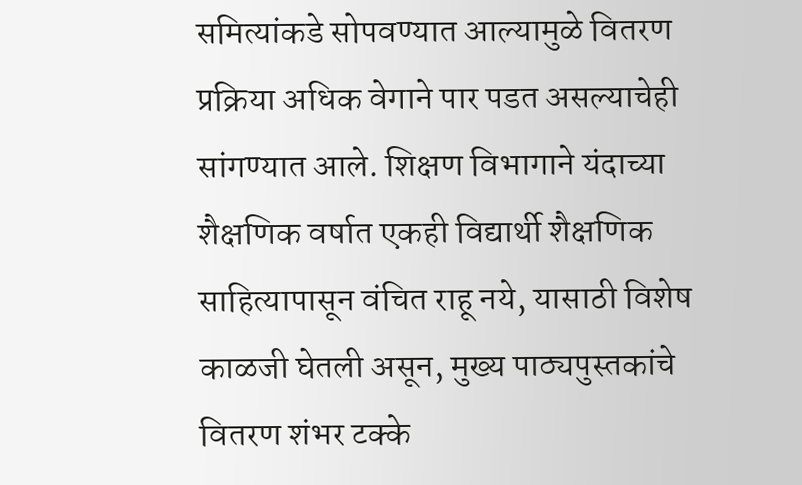समित्यांकडे सोपवण्यात आल्यामुळे वितरण प्रक्रिया अधिक वेगाने पार पडत असल्याचेही सांगण्यात आले. शिक्षण विभागाने यंदाच्या शैक्षणिक वर्षात एकही विद्यार्थी शैक्षणिक साहित्यापासून वंचित राहू नये, यासाठी विशेष काळजी घेतली असून, मुख्य पाठ्यपुस्तकांचे वितरण शंभर टक्के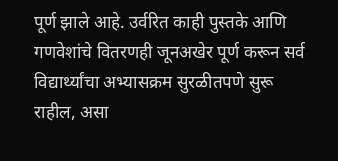पूर्ण झाले आहे. उर्वरित काही पुस्तके आणि गणवेशांचे वितरणही जूनअखेर पूर्ण करून सर्व विद्यार्थ्यांचा अभ्यासक्रम सुरळीतपणे सुरू राहील, असा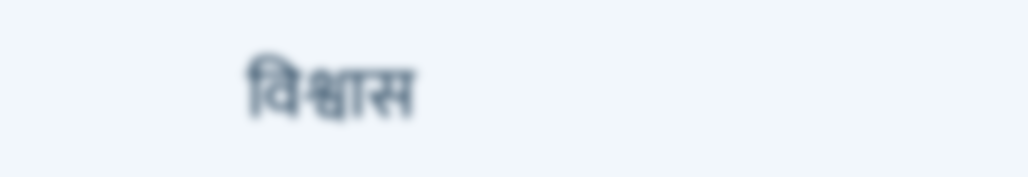विश्वास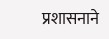प्रशासनाने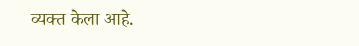व्यक्त केला आहे.